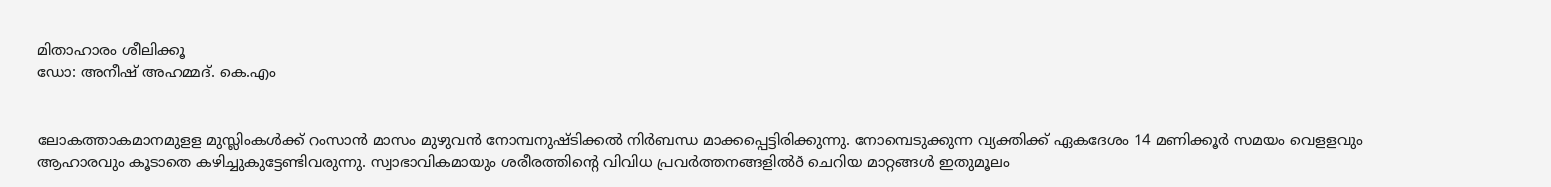മിതാഹാരം ശീലിക്കൂ
ഡോ: അനീഷ് അഹമ്മദ്. കെ.എം


ലോകത്താകമാനമുളള മുസ്ലിംകള്‍ക്ക് റംസാന്‍ മാസം മുഴുവന്‍ നോമ്പനുഷ്ടിക്കല്‍ നിര്‍ബന്ധ മാക്കപ്പെട്ടിരിക്കുന്നു. നോമ്പെടുക്കുന്ന വ്യക്തിക്ക് ഏകദേശം 14 മണിക്കൂര്‍ സമയം വെളളവും ആഹാരവും കൂടാതെ കഴിച്ചുകുട്ടേണ്ടിവരുന്നു. സ്വാഭാവികമായും ശരീരത്തിന്റെ വിവിധ പ്രവര്‍ത്തനങ്ങളില്‍ð ചെറിയ മാറ്റങ്ങള്‍ ഇതുമൂലം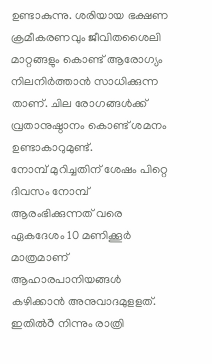ഉണ്ടാകുന്നു. ശരിയായ ഭക്ഷണ ക്രമീകരണവും ജീവിതശൈലി മാറ്റങ്ങളും കൊണ്ട് ആരോഗ്യം നിലനിര്‍ത്താന്‍ സാധിക്കുന്ന താണ്. ചില രോഗങ്ങള്‍ക്ക് വ്രതാനുഷ്ഠാനം കൊണ്ട് ശമനം ഉണ്ടാകാറുമുണ്ട്.
നോമ്പ് മുറിച്ചതിന് ശേഷം പിറ്റെ ദിവസം നോമ്പ് ആരംഭിക്കുന്നത് വരെ ഏകദേശം 10 മണിക്കൂര്‍ മാത്രമാണ് ആഹാരപാനിയങ്ങള്‍ കഴിക്കാന്‍ അനുവാദമുളളത്. ഇതില്‍ð നിന്നും രാത്രി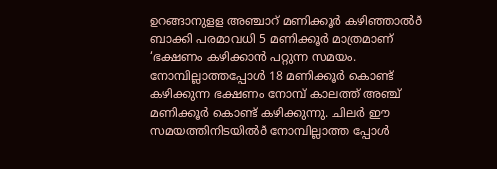ഉറങ്ങാനുളള അഞ്ചാറ് മണിക്കൂര്‍ കഴിഞ്ഞാല്‍ð ബാക്കി പരമാവധി 5 മണിക്കൂര്‍ മാത്രമാണ് ‘ഭക്ഷണം കഴിക്കാന്‍ പറ്റുന്ന സമയം. നോമ്പില്ലാത്തപ്പോള്‍ 18 മണിക്കൂര്‍ കൊണ്ട് കഴിക്കുന്ന ഭക്ഷണം നോമ്പ് കാലത്ത് അഞ്ച് മണിക്കൂര്‍ കൊണ്ട് കഴിക്കുന്നു. ചിലര്‍ ഈ സമയത്തിനിടയില്‍ð നോമ്പില്ലാത്ത പ്പോള്‍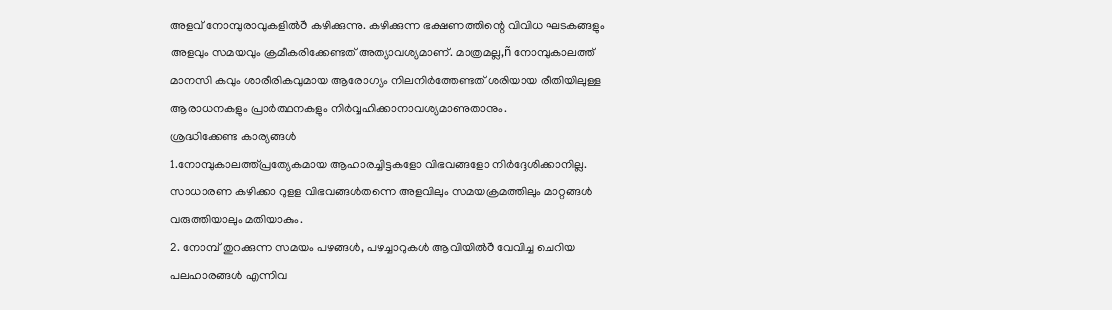അളവ് നോമ്പുരാവുകളില്‍ð കഴിക്കുന്നു. കഴിക്കുന്ന ഭക്ഷണത്തിന്റെ വിവിധ ഘടകങ്ങളും അളവും സമയവും ക്രമീകരിക്കേണ്ടത് അത്യാവശ്യമാണ്. മാത്രമല്ല,ñ നോമ്പുകാലത്ത് മാനസി കവും ശാരീരികവുമായ ആരോഗ്യം നിലനിര്‍ത്തേണ്ടത് ശരിയായ രീതിയിലുള്ള ആരാധനകളും പ്രാര്‍ത്ഥനകളും നിര്‍വ്വഹിക്കാനാവശ്യമാണുതാനും.
ശ്രദ്ധിക്കേണ്ട കാര്യങ്ങള്‍
1.നോമ്പുകാലത്ത്പ്രത്യേകമായ ആഹാരച്ചിട്ടകളോ വിഭവങ്ങളോ നിര്‍ദ്ദേശിക്കാനില്ല. സാധാരണ കഴിക്കാ റുളള വിഭവങ്ങള്‍തന്നെ അളവിലും സമയക്രമത്തിലും മാറ്റങ്ങള്‍ വരുത്തിയാലും മതിയാകും.
2. നോമ്പ് തുറക്കുന്ന സമയം പഴങ്ങള്‍, പഴച്ചാറുകള്‍ ആവിയില്‍ð വേവിച്ച ചെറിയ പലഹാരങ്ങള്‍ എന്നിവ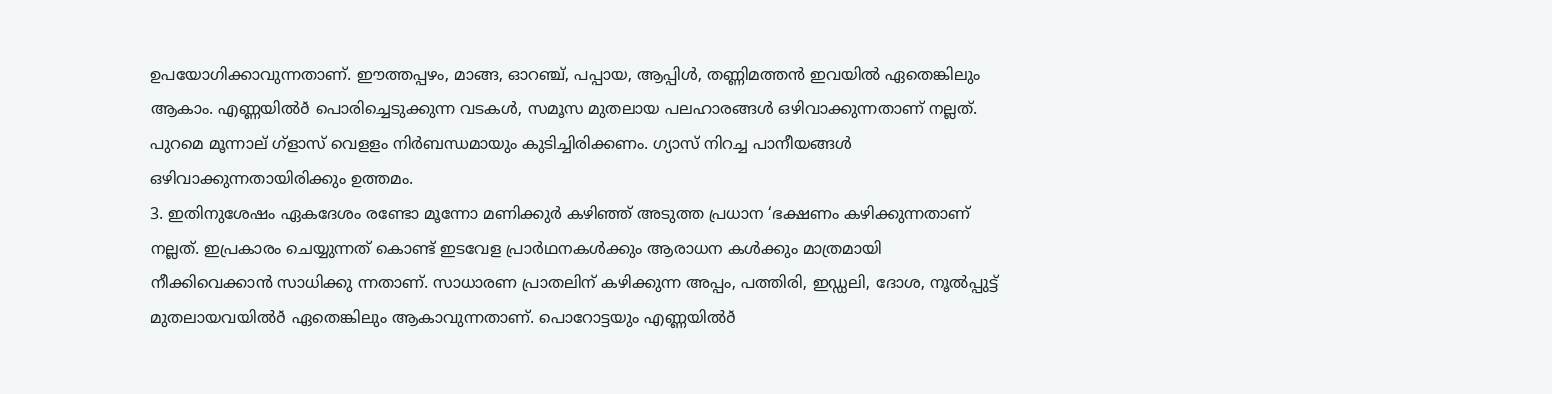ഉപയോഗിക്കാവുന്നതാണ്. ഈത്തപ്പഴം, മാങ്ങ, ഓറഞ്ച്, പപ്പായ, ആപ്പിള്‍, തണ്ണിമത്തന്‍ ഇവയില്‍ ഏതെങ്കിലും ആകാം. എണ്ണയില്‍ð പൊരിച്ചെടുക്കുന്ന വടകള്‍, സമൂസ മുതലായ പലഹാരങ്ങള്‍ ഒഴിവാക്കുന്നതാണ് നല്ലത്. പുറമെ മൂന്നാല് ഗ്ളാസ് വെളളം നിര്‍ബന്ധമായും കുടിച്ചിരിക്കണം. ഗ്യാസ് നിറച്ച പാനീയങ്ങള്‍ ഒഴിവാക്കുന്നതായിരിക്കും ഉത്തമം.
3. ഇതിനുശേഷം ഏകദേശം രണ്ടോ മൂന്നോ മണിക്കുര്‍ കഴിഞ്ഞ് അടുത്ത പ്രധാന ‘ഭക്ഷണം കഴിക്കുന്നതാണ് നല്ലത്. ഇപ്രകാരം ചെയ്യുന്നത് കൊണ്ട് ഇടവേള പ്രാര്‍ഥനകള്‍ക്കും ആരാധന കള്‍ക്കും മാത്രമായി നീക്കിവെക്കാന്‍ സാധിക്കു ന്നതാണ്. സാധാരണ പ്രാതലിന് കഴിക്കുന്ന അപ്പം, പത്തിരി, ഇഡ്ഡലി, ദോശ, നൂല്‍പ്പുട്ട് മുതലായവയില്‍ð ഏതെങ്കിലും ആകാവുന്നതാണ്. പൊറോട്ടയും എണ്ണയില്‍ð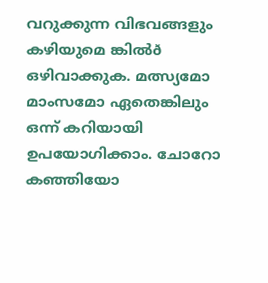വറുക്കുന്ന വിഭവങ്ങളും കഴിയുമെ ങ്കില്‍ð ഒഴിവാക്കുക. മത്സ്യമോ മാംസമോ ഏതെങ്കിലും ഒന്ന് കറിയായി ഉപയോഗിക്കാം. ചോറോ കഞ്ഞിയോ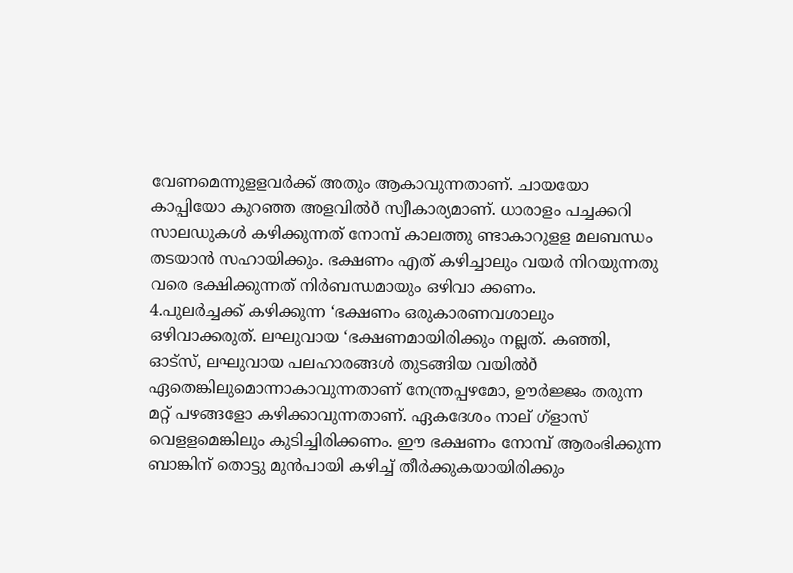വേണമെന്നുളളവര്‍ക്ക് അതും ആകാവുന്നതാണ്. ചായയോ കാപ്പിയോ കുറഞ്ഞ അളവില്‍ð സ്വീകാര്യമാണ്. ധാരാളം പച്ചക്കറി സാലഡുകള്‍ കഴിക്കുന്നത് നോമ്പ് കാലത്തു ണ്ടാകാറുളള മലബന്ധം തടയാന്‍ സഹായിക്കും. ഭക്ഷണം എത് കഴിച്ചാലും വയര്‍ നിറയുന്നതു വരെ ഭക്ഷിക്കുന്നത് നിര്‍ബന്ധമായും ഒഴിവാ ക്കണം.
4.പുലര്‍ച്ചക്ക് കഴിക്കുന്ന ‘ഭക്ഷണം ഒരുകാരണവശാലും ഒഴിവാക്കരുത്. ലഘുവായ ‘ഭക്ഷണമായിരിക്കും നല്ലത്. കഞ്ഞി, ഓട്സ്, ലഘുവായ പലഹാരങ്ങള്‍ തുടങ്ങിയ വയില്‍ð ഏതെങ്കിലുമൊന്നാകാവുന്നതാണ് നേന്ത്രപ്പഴമോ, ഊര്‍ജ്ജം തരുന്ന മറ്റ് പഴങ്ങളോ കഴിക്കാവുന്നതാണ്. ഏകദേശം നാല് ഗ്ളാസ് വെളളമെങ്കിലും കുടിച്ചിരിക്കണം. ഈ ഭക്ഷണം നോമ്പ് ആരംഭിക്കുന്ന ബാങ്കിന് തൊട്ടു മുന്‍പായി കഴിച്ച് തീര്‍ക്കുകയായിരിക്കും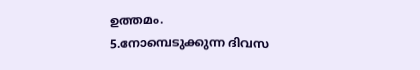ഉത്തമം.
5.നോമ്പെടുക്കുന്ന ദിവസ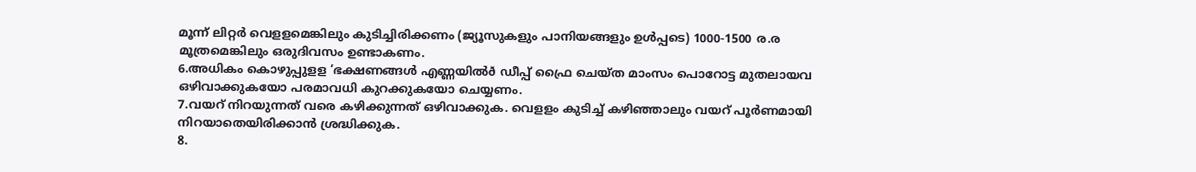മൂന്ന് ലിറ്റര്‍ വെളളമെങ്കിലും കുടിച്ചിരിക്കണം (ജ്യൂസുകളും പാനിയങ്ങളും ഉള്‍പ്പടെ) 1000-1500 ര.ര മൂത്രമെങ്കിലും ഒരുദിവസം ഉണ്ടാകണം.
6.അധികം കൊഴുപ്പുളള ‘ഭക്ഷണങ്ങള്‍ എണ്ണയില്‍ð ഡീപ്പ് ഫ്രൈ ചെയ്ത മാംസം പൊറോട്ട മുതലായവ ഒഴിവാക്കുകയോ പരമാവധി കുറക്കുകയോ ചെയ്യണം.
7.വയറ് നിറയുന്നത് വരെ കഴിക്കുന്നത് ഒഴിവാക്കുക. വെളളം കുടിച്ച് കഴിഞ്ഞാലും വയറ് പൂര്‍ണമായി നിറയാതെയിരിക്കാന്‍ ശ്രദ്ധിക്കുക.
8.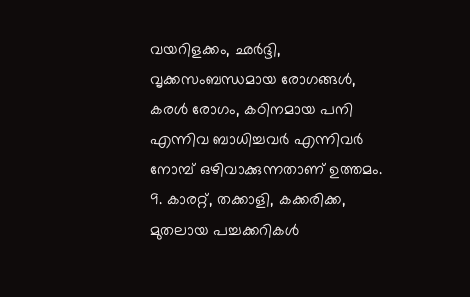വയറിളക്കം, ഛര്‍ദ്ദി, വൃക്കസംബന്ധമായ രോഗങ്ങള്‍, കരള്‍ രോഗം, കഠിനമായ പനി എന്നിവ ബാധിച്ചവര്‍ എന്നിവര്‍ നോമ്പ് ഒഴിവാക്കുന്നതാണ് ഉത്തമം.
9. കാരറ്റ്, തക്കാളി, കക്കരിക്ക, മുതലായ പച്ചക്കറികള്‍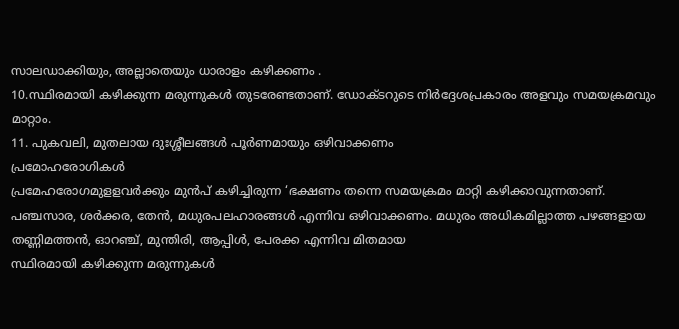സാലഡാക്കിയും, അല്ലാതെയും ധാരാളം കഴിക്കണം .
10.സ്ഥിരമായി കഴിക്കുന്ന മരുന്നുകള്‍ തുടരേണ്ടതാണ്. ഡോക്ടറുടെ നിര്‍ദ്ദേശപ്രകാരം അളവും സമയക്രമവും മാറ്റാം.
11. പുകവലി, മുതലായ ദുഃശ്ശീലങ്ങള്‍ പൂര്‍ണമായും ഒഴിവാക്കണം
പ്രമോഹരോഗികള്‍
പ്രമേഹരോഗമുളളവര്‍ക്കും മുന്‍പ് കഴിച്ചിരുന്ന ‘ഭക്ഷണം തന്നെ സമയക്രമം മാറ്റി കഴിക്കാവുന്നതാണ്. പഞ്ചസാര, ശര്‍ക്കര, തേന്‍, മധുരപലഹാരങ്ങള്‍ എന്നിവ ഒഴിവാക്കണം. മധുരം അധികമില്ലാത്ത പഴങ്ങളായ തണ്ണിമത്തന്‍, ഓറഞ്ച്, മുന്തിരി, ആപ്പിള്‍, പേരക്ക എന്നിവ മിതമായ
സ്ഥിരമായി കഴിക്കുന്ന മരുന്നുകള്‍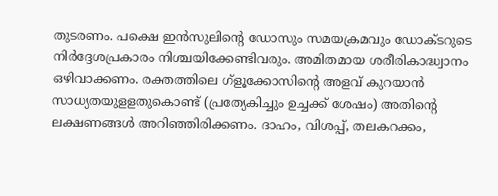തുടരണം. പക്ഷെ ഇന്‍സുലിന്റെ ഡോസും സമയക്രമവും ഡോക്ടറുടെ നിര്‍ദ്ദേശപ്രകാരം നിശ്ചയിക്കേണ്ടിവരും. അമിതമായ ശരീരികാദ്ധ്വാനം ഒഴിവാക്കണം. രക്തത്തിലെ ഗ്ളൂക്കോസിന്റെ അളവ് കുറയാന്‍ സാധ്യതയുളളതുകൊണ്ട് (പ്രത്യേകിച്ചും ഉച്ചക്ക് ശേഷം) അതിന്റെ ലക്ഷണങ്ങള്‍ അറിഞ്ഞിരിക്കണം. ദാഹം, വിശപ്പ്, തലകറക്കം,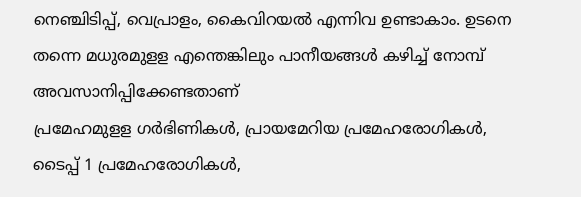നെഞ്ചിടിപ്പ്, വെപ്രാളം, കൈവിറയല്‍ എന്നിവ ഉണ്ടാകാം. ഉടനെ തന്നെ മധുരമുളള എന്തെങ്കിലും പാനീയങ്ങള്‍ കഴിച്ച് നോമ്പ് അവസാനിപ്പിക്കേണ്ടതാണ്
പ്രമേഹമുളള ഗര്‍ഭിണികള്‍, പ്രായമേറിയ പ്രമേഹരോഗികള്‍, ടൈപ്പ് 1 പ്രമേഹരോഗികള്‍,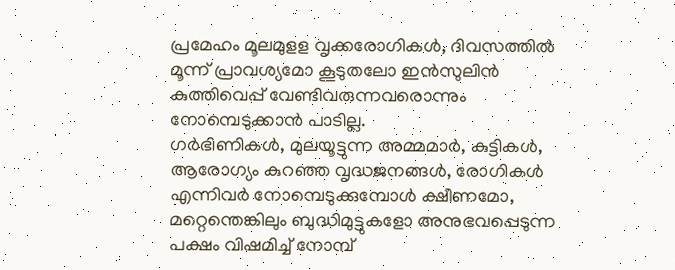പ്രമേഹം മൂലമുളള വൃക്കരോഗികള്‍, ദിവസത്തില്‍ മൂന്ന് പ്രാവശ്യമോ കൂടുതലോ ഇന്‍സുലിന്‍ കുത്തിവെപ്പ് വേണ്ടിവരുന്നവരൊന്നും നോമ്പെടുക്കാന്‍ പാടില്ല.
ഗര്‍ഭിണികള്‍, മുലയൂട്ടുന്ന അമ്മമാര്‍, കുട്ടികള്‍, ആരോഗ്യം കുറഞ്ഞ വൃദ്ധജനങ്ങള്‍, രോഗികള്‍ എന്നിവര്‍ നോമ്പെടുക്കുമ്പോള്‍ ക്ഷീണമോ, മറ്റെന്തെങ്കിലും ബുദ്ധിമുട്ടുകളോ അനുഭവപ്പെടുന്ന പക്ഷം വിഷമിച്ച് നോമ്പ്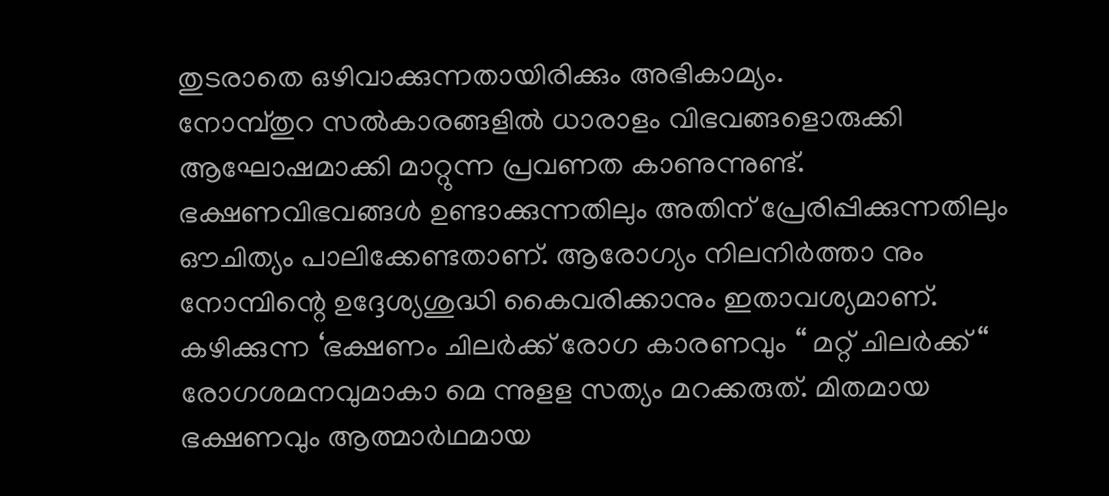തുടരാതെ ഒഴിവാക്കുന്നതായിരിക്കും അഭികാമ്യം.
നോമ്പ്തുറ സല്‍കാരങ്ങളില്‍ ധാരാളം വിഭവങ്ങളൊരുക്കി ആഘോഷമാക്കി മാറ്റുന്ന പ്രവണത കാണുന്നുണ്ട്. ഭക്ഷണവിഭവങ്ങള്‍ ഉണ്ടാക്കുന്നതിലും അതിന് പ്രേരിപ്പിക്കുന്നതിലും ഔചിത്യം പാലിക്കേണ്ടതാണ്. ആരോഗ്യം നിലനിര്‍ത്താ നും നോമ്പിന്റെ ഉദ്ദേശ്യശുദ്ധി കൈവരിക്കാനും ഇതാവശ്യമാണ്. കഴിക്കുന്ന ‘ഭക്ഷണം ചിലര്‍ക്ക് രോഗ കാരണവും “ മറ്റ് ചിലര്‍ക്ക് “ രോഗശമനവുമാകാ മെ ന്നുളള സത്യം മറക്കരുത്. മിതമായ ഭക്ഷണവും ആത്മാര്‍ഥമായ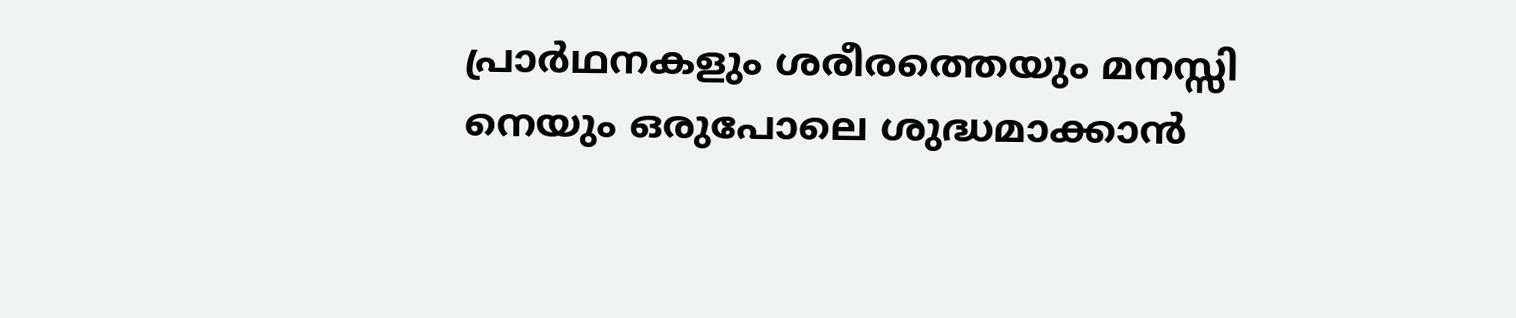പ്രാര്‍ഥനകളും ശരീരത്തെയും മനസ്സി നെയും ഒരുപോലെ ശുദ്ധമാക്കാന്‍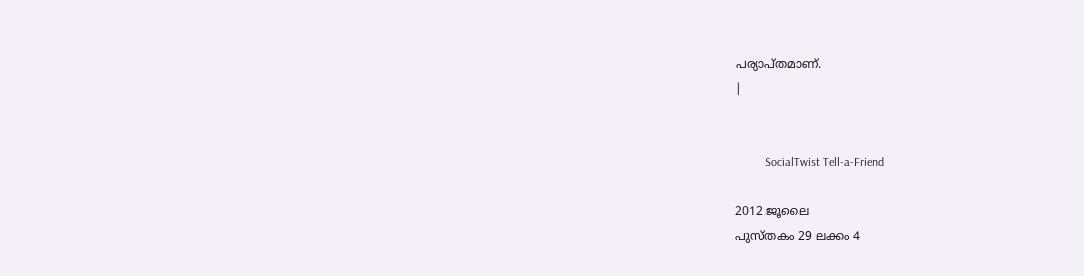പര്യാപ്തമാണ്.
|


          SocialTwist Tell-a-Friend

2012 ജൂലൈ
പുസ്തകം 29 ലക്കം 4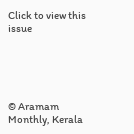Click to view this issue





© Aramam Monthly, Kerala